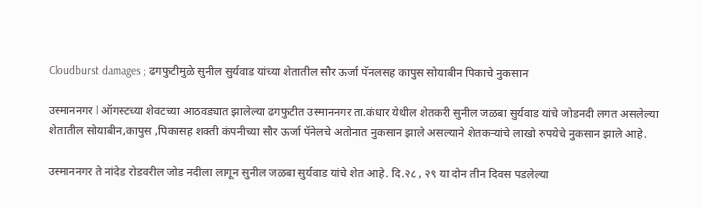Cloudburst damages ; ढगफुटीमुळे सुनील सुर्यवाड यांच्या शेतातील सौर ऊर्जा पॅनलसह कापुस सोयाबीन पिकाचे नुकसान

उस्माननगर l ऑगस्टच्या शेवटच्या आठवड्यात झालेल्या ढगफुटीत उस्माननगर ता.कंधार येथील शेतकरी सुनील जळबा सुर्यवाड यांचे जोडनदी लगत असलेल्या शेतातील सोयाबीन,कापुस ,पिकासह शक्ती कंपनीच्या सौर ऊर्जा पॅनेलचे अतोनात नुकसान झाले असल्याने शेतकऱ्यांचे लाखो रुपयेचे नुकसान झाले आहे.

उस्माननगर ते नांदेड रोडवरील जोड नदीला लागून सुनील जळबा सुर्यवाड यांचे शेत आहे. दि.२८ , २९ या दोन तीन दिवस पडलेल्या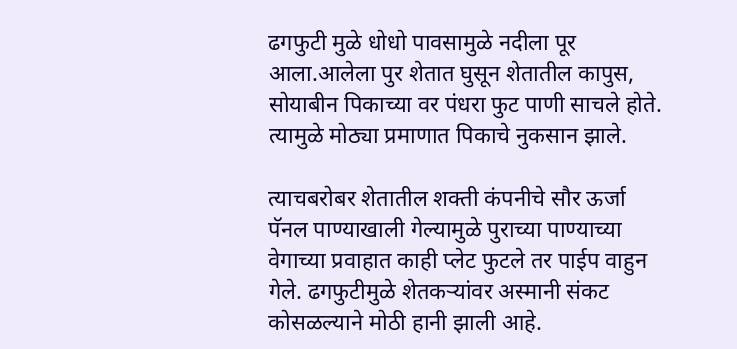ढगफुटी मुळे धोधो पावसामुळे नदीला पूर आला.आलेला पुर शेतात घुसून शेतातील कापुस, सोयाबीन पिकाच्या वर पंधरा फुट पाणी साचले होते. त्यामुळे मोठ्या प्रमाणात पिकाचे नुकसान झाले.

त्याचबरोबर शेतातील शक्ती कंपनीचे सौर ऊर्जा पॅनल पाण्याखाली गेल्यामुळे पुराच्या पाण्याच्या वेगाच्या प्रवाहात काही प्लेट फुटले तर पाईप वाहुन गेले. ढगफुटीमुळे शेतकऱ्यांवर अस्मानी संकट कोसळल्याने मोठी हानी झाली आहे.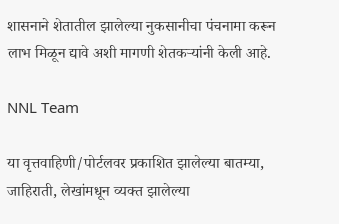शासनाने शेतातील झालेल्या नुकसानीचा पंचनामा करून लाभ मिळून द्यावे अशी मागणी शेतकऱ्यांनी केली आहे.

NNL Team

या वृत्तवाहिणी/पोर्टलवर प्रकाशित झालेल्या बातम्या, जाहिराती, लेखांमधून व्यक्त झालेल्या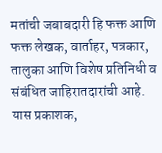मतांची जबाबदारी हि फक्त आणि फक्त लेखक, वार्ताहर, पत्रकार, तालुका आणि विशेष प्रतिनिधी व संबंधित जाहिरातदारांची आहे. यास प्रकाशक,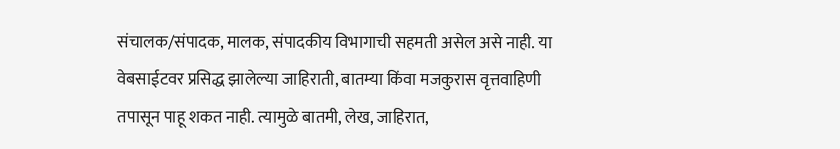संचालक/संपादक, मालक, संपादकीय विभागाची सहमती असेल असे नाही. या वेबसाईटवर प्रसिद्ध झालेल्या जाहिराती, बातम्या किंवा मजकुरास वृत्तवाहिणी तपासून पाहू शकत नाही. त्यामुळे बातमी, लेख, जाहिरात,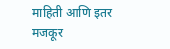माहिती आणि इतर मजकूर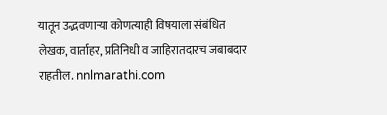यातून उद्भवणाऱ्या कोणत्याही विषयाला संबंधित लेखक, वार्ताहर, प्रतिनिधी व जाहिरातदारच जबाबदार राहतील. nnlmarathi.com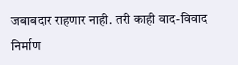जबाबदार राहणार नाही. तरी काही वाद-विवाद निर्माण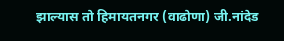झाल्यास तो हिमायतनगर (वाढोणा) जी.नांदेड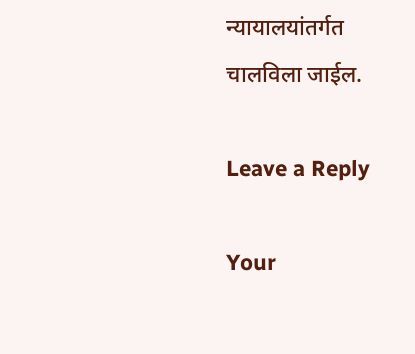न्यायालयांतर्गत चालविला जाईल.

Leave a Reply

Your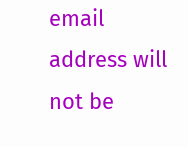email address will not be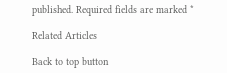published. Required fields are marked *

Related Articles

Back to top button